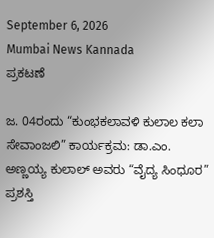September 6, 2026
Mumbai News Kannada
ಪ್ರಕಟಣೆ

ಜ. 04ರಂದು “ಕುಂಭಕಲಾವಳಿ ಕುಲಾಲ ಕಲಾ ಸೇವಾಂಜಲಿ” ಕಾರ್ಯಕ್ರಮ: ಡಾ.ಎಂ. ಅಣ್ಣಯ್ಯ ಕುಲಾಲ್ ಅವರು “ವೈದ್ಯ ಸಿಂಧೂರ” ಪ್ರಶಸ್ತಿ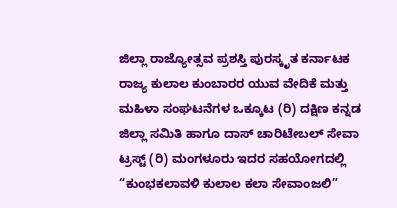ಜಿಲ್ಲಾ ರಾಜ್ಯೋತ್ಸವ ಪ್ರಶಸ್ತಿ ಪುರಸ್ಕೃತ ಕರ್ನಾಟಕ ರಾಜ್ಯ ಕುಲಾಲ ಕುಂಬಾರರ ಯುವ ವೇದಿಕೆ ಮತ್ತು ಮಹಿಳಾ ಸಂಘಟನೆಗಳ ಒಕ್ಕೂಟ (ರಿ) ದಕ್ಷಿಣ ಕನ್ನಡ ಜಿಲ್ಲಾ ಸಮಿತಿ ಹಾಗೂ ದಾಸ್ ಚಾರಿಟೇಬಲ್ ಸೇವಾ ಟ್ರಸ್ಟ್ (ರಿ) ಮಂಗಳೂರು ಇದರ ಸಹಯೋಗದಲ್ಲಿ “ಕುಂಭಕಲಾವಳಿ ಕುಲಾಲ ಕಲಾ ಸೇವಾಂಜಲಿ”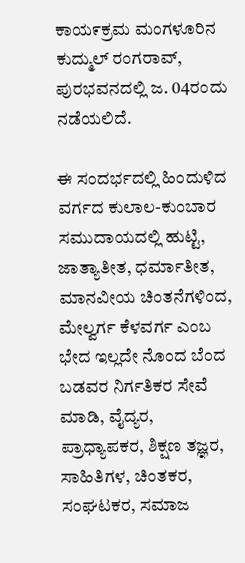ಕಾಯ೯ಕ್ರಮ ಮಂಗಳೂರಿನ ಕುದ್ಮುಲ್ ರಂಗರಾವ್, ಪುರಭವನದಲ್ಲಿ ಜ. 04ರಂದು ನಡೆಯಲಿದೆ.

ಈ ಸಂದರ್ಭದಲ್ಲಿ ಹಿಂದುಳಿದ ವರ್ಗದ ಕುಲಾಲ-ಕುಂಬಾರ ಸಮುದಾಯದಲ್ಲಿ ಹುಟ್ಟಿ, ಜಾತ್ಯಾತೀತ, ಧರ್ಮಾತೀತ, ಮಾನವೀಯ ಚಿಂತನೆಗಳಿಂದ, ಮೇಲ್ವರ್ಗ ಕೆಳವರ್ಗ ಎಂಬ ಭೇದ ಇಲ್ಲದೇ ನೊಂದ ಬೆಂದ ಬಡವರ ನಿರ್ಗತಿಕರ ಸೇವೆ ಮಾಡಿ, ವೈದ್ಯರ, ಪ್ರಾಧ್ಯಾಪಕರ, ಶಿಕ್ಷಣ ತಜ್ಞರ, ಸಾಹಿತಿಗಳ, ಚಿಂತಕರ, ಸಂಘಟಕರ, ಸಮಾಜ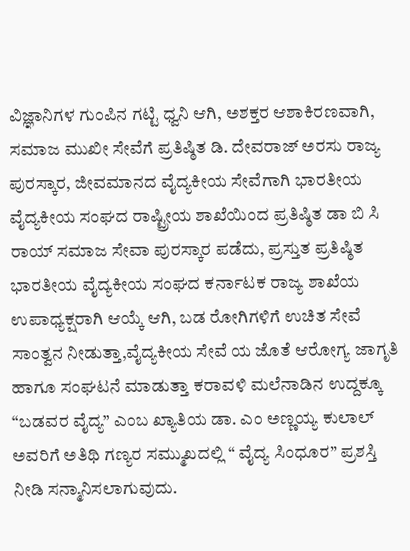ವಿಜ್ಞಾನಿಗಳ ಗುಂಪಿನ ಗಟ್ಟಿ ಧ್ವನಿ ಆಗಿ, ಅಶಕ್ತರ ಆಶಾಕಿರಣವಾಗಿ, ಸಮಾಜ ಮುಖೀ ಸೇವೆಗೆ ಪ್ರತಿಷ್ಠಿತ ಡಿ. ದೇವರಾಜ್ ಅರಸು ರಾಜ್ಯ ಪುರಸ್ಕಾರ, ಜೀವಮಾನದ ವೈದ್ಯಕೀಯ ಸೇವೆಗಾಗಿ ಭಾರತೀಯ ವೈದ್ಯಕೀಯ ಸಂಘದ ರಾಷ್ಟ್ರೀಯ ಶಾಖೆಯಿಂದ ಪ್ರತಿಷ್ಠಿತ ಡಾ ಬಿ ಸಿ ರಾಯ್ ಸಮಾಜ ಸೇವಾ ಪುರಸ್ಕಾರ ಪಡೆದು, ಪ್ರಸ್ತುತ ಪ್ರತಿಷ್ಠಿತ ಭಾರತೀಯ ವೈದ್ಯಕೀಯ ಸಂಘದ ಕರ್ನಾಟಕ ರಾಜ್ಯ ಶಾಖೆಯ ಉಪಾಧ್ಯಕ್ಷರಾಗಿ ಆಯ್ಕೆ ಆಗಿ, ಬಡ ರೋಗಿಗಳಿಗೆ ಉಚಿತ ಸೇವೆ ಸಾಂತ್ವನ ನೀಡುತ್ತಾ,ವೈದ್ಯಕೀಯ ಸೇವೆ ಯ ಜೊತೆ ಆರೋಗ್ಯ ಜಾಗೃತಿ ಹಾಗೂ ಸಂಘಟನೆ ಮಾಡುತ್ತಾ ಕರಾವಳಿ ಮಲೆನಾಡಿನ ಉದ್ದಕ್ಕೂ “ಬಡವರ ವೈದ್ಯ” ಎಂಬ ಖ್ಯಾತಿಯ ಡಾ. ಎಂ ಅಣ್ಣಯ್ಯ ಕುಲಾಲ್  ಅವರಿಗೆ ಅತಿಥಿ ಗಣ್ಯರ ಸಮ್ಮುಖದಲ್ಲಿ “ ವೈದ್ಯ ಸಿಂಧೂರ” ಪ್ರಶಸ್ತಿ ನೀಡಿ ಸನ್ಮಾನಿಸಲಾಗುವುದು.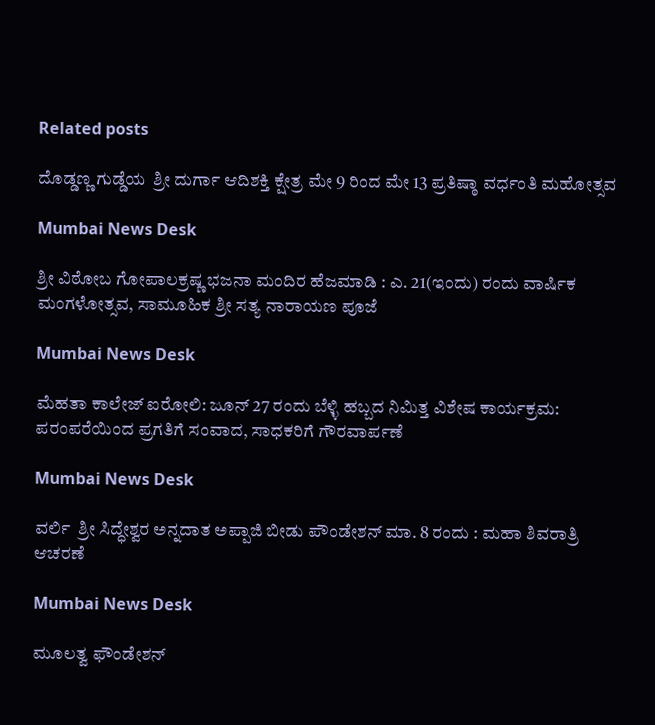Related posts

ದೊಡ್ಡಣ್ಣ ಗುಡ್ಡೆಯ  ಶ್ರೀ ದುರ್ಗಾ ಆದಿಶಕ್ತಿ ಕ್ಷೇತ್ರ ಮೇ 9 ರಿಂದ ಮೇ 13 ಪ್ರತಿಷ್ಠಾ ವರ್ಧಂತಿ ಮಹೋತ್ಸವ

Mumbai News Desk

ಶ್ರೀ ವಿಠೋಬ ಗೋಪಾಲಕ್ರಷ್ಣ ಭಜನಾ ಮಂದಿರ ಹೆಜಮಾಡಿ : ಎ. 21(ಇಂದು) ರಂದು ವಾರ್ಷಿಕ ಮಂಗಳೋತ್ಸವ, ಸಾಮೂಹಿಕ ಶ್ರೀ ಸತ್ಯ ನಾರಾಯಣ ಪೂಜೆ

Mumbai News Desk

ಮೆಹತಾ ಕಾಲೇಜ್ ಐರೋಲಿ: ಜೂನ್ 27 ರಂದು ಬೆಳ್ಳಿ ಹಬ್ಬದ ನಿಮಿತ್ತ ವಿಶೇಷ ಕಾರ್ಯಕ್ರಮ: ಪರಂಪರೆಯಿಂದ ಪ್ರಗತಿಗೆ ಸಂವಾದ, ಸಾಧಕರಿಗೆ ಗೌರವಾರ್ಪಣೆ

Mumbai News Desk

ವರ್ಲಿ  ಶ್ರೀ ಸಿದ್ಧೇಶ್ವರ ಅನ್ನದಾತ ಅಪ್ಪಾಜಿ ಬೀಡು ಪೌಂಡೇಶನ್ ಮಾ. 8 ರಂದು : ಮಹಾ ಶಿವರಾತ್ರಿ ಆಚರಣೆ

Mumbai News Desk

ಮೂಲತ್ವ ಫೌಂಡೇಶನ್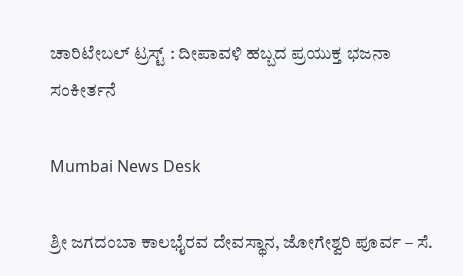ಚಾರಿಟೇಬಲ್ ಟ್ರಸ್ಟ್ : ದೀಪಾವಳಿ ಹಬ್ಬದ ಪ್ರಯುಕ್ತ ಭಜನಾ ಸಂಕೀರ್ತನೆ

Mumbai News Desk

ಶ್ರೀ ಜಗದಂಬಾ ಕಾಲಭೈರವ ದೇವಸ್ಥಾನ, ಜೋಗೇಶ್ವರಿ ಪೂರ್ವ – ಸೆ.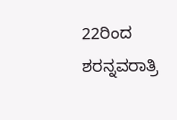22ರಿಂದ ಶರನ್ನವರಾತ್ರಿ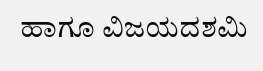ಹಾಗೂ ವಿಜಯದಶಮಿ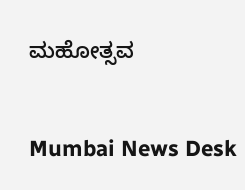ಮಹೋತ್ಸವ

Mumbai News Desk